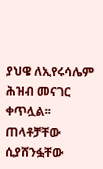ያህዌ ለኢየሩሳሌም ሕዝብ መናገር ቀጥሏል፡፡
ጠላቶቻቸው ሲያሸንፏቸው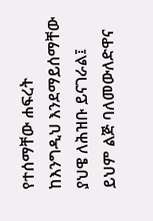የተሰማቸው ሐፍረት ከእንግዲህ እንደማይሰማቸው ያህዌ ለሕዝቡ ይናገራል፤ ይህም ልጅ ባለመውለድዋና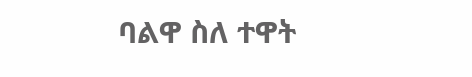ባልዋ ስለ ተዋት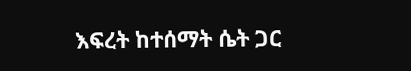እፍረት ከተሰማት ሴት ጋር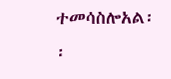ተመሳስሎአል፡፡